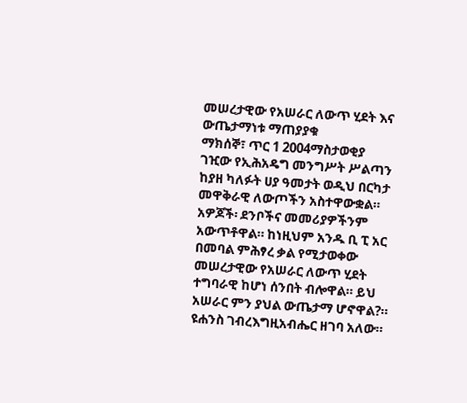መሠረታዊው የአሠራር ለውጥ ሂደት እና ውጤታማነቱ ማጠያያቁ
ማክሰኞ፣ ጥር 1 2004ማስታወቂያ
ገዢው የኢሕአዴግ መንግሥት ሥልጣን ከያዘ ካለፉት ሀያ ዓመታት ወዲህ በርካታ መዋቅራዊ ለውጦችን አስተዋውቋል። አዎጆች፡ ደንቦችና መመሪያዎችንም አውጥቶዋል። ከነዚህም አንዱ ቢ ፒ አር በመባል ምሕፃረ ቃል የሚታወቀው መሠረታዊው የአሠራር ለውጥ ሂደት ተግባራዊ ከሆነ ሰንበት ብሎዋል። ይህ አሠራር ምን ያህል ውጤታማ ሆኖዋል?። ዩሐንስ ገብረእግዚአብሔር ዘገባ አለው።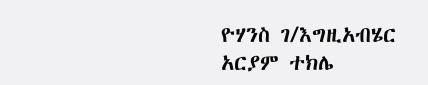ዮሃንስ ገ/እግዚአብሄር
አርያም ተክሌ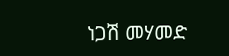ነጋሽ መሃመድ